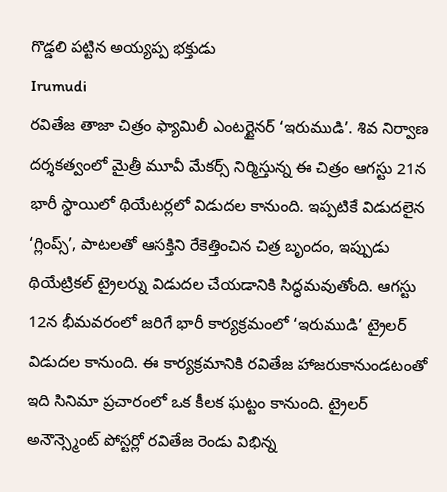గొడ్డలి పట్టిన అయ్యప్ప భక్తుడు
Irumudi
రవితేజ తాజా చిత్రం ఫ్యామిలీ ఎంటర్టైనర్ ‘ఇరుముడి’. శివ నిర్వాణ దర్శకత్వంలో మైత్రీ మూవీ మేకర్స్ నిర్మిస్తున్న ఈ చిత్రం ఆగస్టు 21న భారీ స్థాయిలో థియేటర్లలో విడుదల కానుంది. ఇప్పటికే విడుదలైన ‘గ్లింప్స్’, పాటలతో ఆసక్తిని రేకెత్తించిన చిత్ర బృందం, ఇప్పుడు థియేట్రికల్ ట్రైలర్ను విడుదల చేయడానికి సిద్ధమవుతోంది. ఆగస్టు 12న భీమవరంలో జరిగే భారీ కార్యక్రమంలో ‘ఇరుముడి’ ట్రైలర్ విడుదల కానుంది. ఈ కార్యక్రమానికి రవితేజ హాజరుకానుండటంతో ఇది సినిమా ప్రచారంలో ఒక కీలక ఘట్టం కానుంది. ట్రైలర్ అనౌన్స్మెంట్ పోస్టర్లో రవితేజ రెండు విభిన్న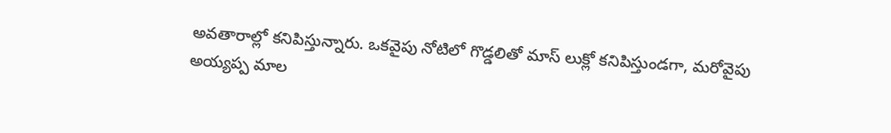అవతారాల్లో కనిపిస్తున్నారు. ఒకవైపు నోటిలో గొడ్డలితో మాస్ లుక్లో కనిపిస్తుండగా, మరోవైపు అయ్యప్ప మాల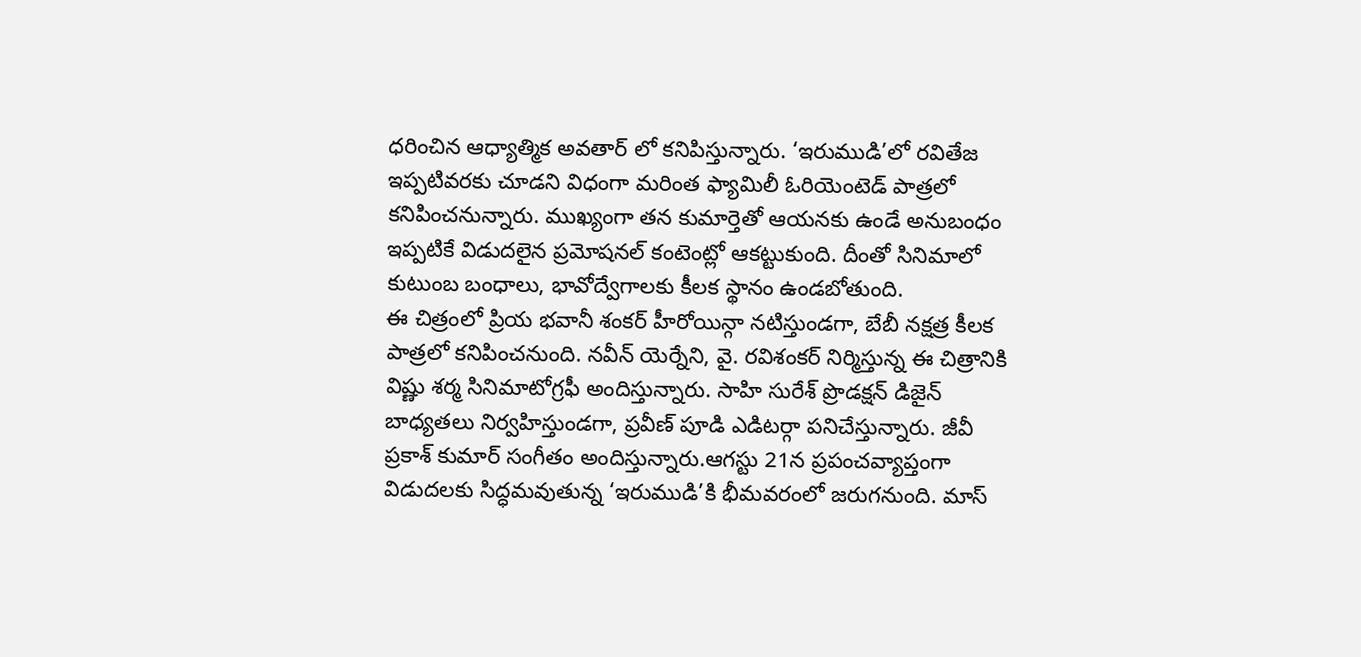ధరించిన ఆధ్యాత్మిక అవతార్ లో కనిపిస్తున్నారు. ‘ఇరుముడి’లో రవితేజ ఇప్పటివరకు చూడని విధంగా మరింత ఫ్యామిలీ ఓరియెంటెడ్ పాత్రలో కనిపించనున్నారు. ముఖ్యంగా తన కుమార్తెతో ఆయనకు ఉండే అనుబంధం ఇప్పటికే విడుదలైన ప్రమోషనల్ కంటెంట్లో ఆకట్టుకుంది. దీంతో సినిమాలో కుటుంబ బంధాలు, భావోద్వేగాలకు కీలక స్థానం ఉండబోతుంది.
ఈ చిత్రంలో ప్రియ భవానీ శంకర్ హీరోయిన్గా నటిస్తుండగా, బేబీ నక్షత్ర కీలక పాత్రలో కనిపించనుంది. నవీన్ యెర్నేని, వై. రవిశంకర్ నిర్మిస్తున్న ఈ చిత్రానికి విష్ణు శర్మ సినిమాటోగ్రఫీ అందిస్తున్నారు. సాహి సురేశ్ ప్రొడక్షన్ డిజైన్ బాధ్యతలు నిర్వహిస్తుండగా, ప్రవీణ్ పూడి ఎడిటర్గా పనిచేస్తున్నారు. జీవీ ప్రకాశ్ కుమార్ సంగీతం అందిస్తున్నారు.ఆగస్టు 21న ప్రపంచవ్యాప్తంగా విడుదలకు సిద్ధమవుతున్న ‘ఇరుముడి’కి భీమవరంలో జరుగనుంది. మాస్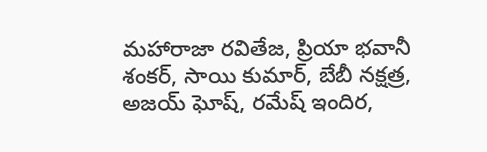మహారాజా రవితేజ, ప్రియా భవానీ శంకర్, సాయి కుమార్, బేబీ నక్షత్ర, అజయ్ ఘోష్, రమేష్ ఇందిర,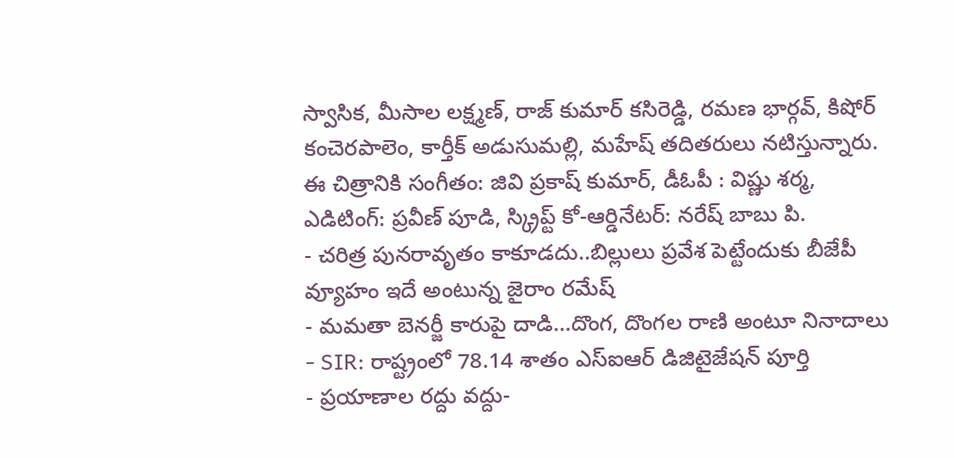స్వాసిక, మీసాల లక్ష్మణ్, రాజ్ కుమార్ కసిరెడ్డి, రమణ భార్గవ్, కిషోర్ కంచెరపాలెం, కార్తీక్ అడుసుమల్లి, మహేష్ తదితరులు నటిస్తున్నారు. ఈ చిత్రానికి సంగీతం: జివి ప్రకాష్ కుమార్, డీఓపీ : విష్ణు శర్మ, ఎడిటింగ్: ప్రవీణ్ పూడి, స్క్రిప్ట్ కో-ఆర్డినేటర్: నరేష్ బాబు పి.
- చరిత్ర పునరావృతం కాకూడదు..బిల్లులు ప్రవేశ పెట్టేందుకు బీజేపీ వ్యూహం ఇదే అంటున్న జైరాం రమేష్
- మమతా బెనర్జీ కారుపై దాడి…దొంగ, దొంగల రాణి అంటూ నినాదాలు
- SIR: రాష్ట్రంలో 78.14 శాతం ఎస్ఐఆర్ డిజిటైజేషన్ పూర్తి
- ప్రయాణాల రద్దు వద్దు-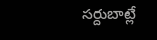సర్దుబాట్లే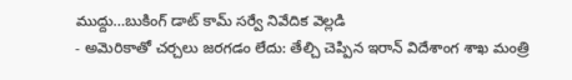ముద్దు…బుకింగ్ డాట్ కామ్ సర్వే నివేదిక వెల్లడి
- అమెరికాతో చర్చలు జరగడం లేదు: తేల్చి చెప్పిన ఇరాన్ విదేశాంగ శాఖ మంత్రి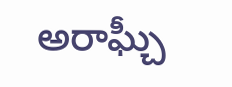అరాఘ్చీ